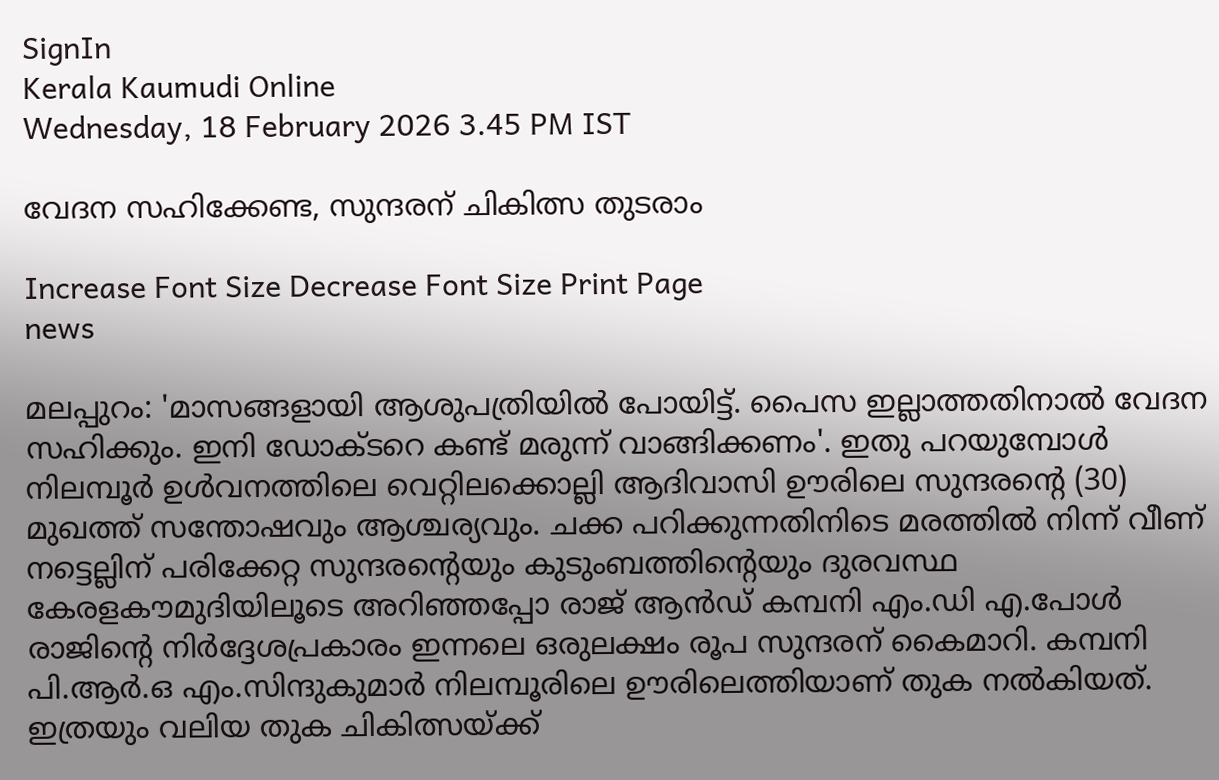SignIn
Kerala Kaumudi Online
Wednesday, 18 February 2026 3.45 PM IST

വേദന സഹിക്കേണ്ട, സുന്ദരന് ചികിത്സ തുടരാം

Increase Font Size Decrease Font Size Print Page
news

മലപ്പുറം: 'മാസങ്ങളായി ആശുപത്രിയിൽ പോയിട്ട്. പൈസ ഇല്ലാത്തതിനാൽ വേദന സഹിക്കും. ഇനി ഡോക്ടറെ കണ്ട് മരുന്ന് വാങ്ങിക്കണം'. ഇതു പറയുമ്പോൾ നിലമ്പൂർ ഉൾവനത്തിലെ വെറ്റിലക്കൊല്ലി ആദിവാസി ഊരിലെ സുന്ദരന്റെ (30) മുഖത്ത് സന്തോഷവും ആശ്ചര്യവും. ചക്ക പറിക്കുന്നതിനിടെ മരത്തിൽ നിന്ന് വീണ് നട്ടെല്ലിന് പരിക്കേറ്റ സുന്ദരന്റെയും കുടുംബത്തിന്റെയും ദുരവസ്ഥ കേരളകൗമുദിയിലൂടെ അറിഞ്ഞപ്പോ രാജ് ആൻഡ് കമ്പനി എം.ഡി എ.പോൾ രാജിന്റെ നിർദ്ദേശപ്രകാരം ഇന്നലെ ഒരുലക്ഷം രൂപ സുന്ദരന് കൈമാറി. കമ്പനി പി.ആർ.ഒ എം.സിന്ദുകുമാർ നിലമ്പൂരിലെ ഊരിലെത്തിയാണ് തുക നൽകിയത്. ഇത്രയും വലിയ തുക ചികിത്സയ്ക്ക്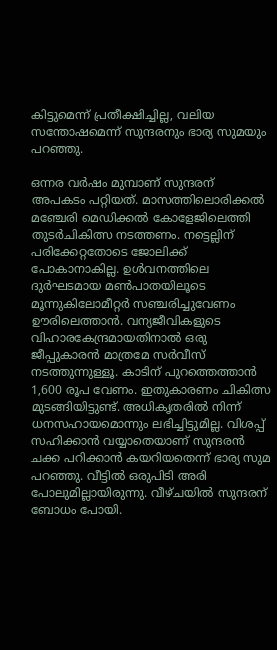കിട്ടുമെന്ന് പ്രതീക്ഷിച്ചില്ല, വലിയ സന്തോഷമെന്ന് സുന്ദരനും ഭാര്യ സുമയും പറഞ്ഞു.

ഒന്നര വർഷം മുമ്പാണ് സുന്ദരന് അപകടം പറ്റിയത്. മാസത്തിലൊരിക്കൽ മഞ്ചേരി മെഡിക്കൽ കോളേജിലെത്തി തുടർചികിത്സ നടത്തണം. നട്ടെല്ലിന് പരിക്കേറ്റതോടെ ജോലിക്ക് പോകാനാകില്ല. ഉൾവനത്തിലെ ദുർഘടമായ മൺപാതയിലൂടെ മൂന്നുകിലോമീറ്റർ സഞ്ചരിച്ചുവേണം ഊരിലെത്താൻ. വന്യജീവികളുടെ വിഹാരകേന്ദ്രമായതിനാൽ ഒരു ജീപ്പുകാരൻ മാത്രമേ സർവീസ് നടത്തുന്നുള്ളൂ. കാടിന് പുറത്തെത്താൻ 1,600 രൂപ വേണം. ഇതുകാരണം ചികിത്സ മുടങ്ങിയിട്ടുണ്ട്. അധികൃതരിൽ നിന്ന് ധനസഹായമൊന്നും ലഭിച്ചിട്ടുമില്ല. വിശപ്പ് സഹിക്കാൻ വയ്യാതെയാണ് സുന്ദരൻ ചക്ക പറിക്കാൻ കയറിയതെന്ന് ഭാര്യ സുമ പറഞ്ഞു. വീട്ടിൽ ഒരുപിടി അരി പോലുമില്ലായിരുന്നു. വീഴ്ചയിൽ സുന്ദരന് ബോധം പോയി.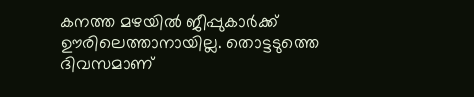കനത്ത മഴയിൽ ജീപ്പുകാർക്ക് ഊരിലെത്താനായില്ല. തൊട്ടടുത്തെ ദിവസമാണ്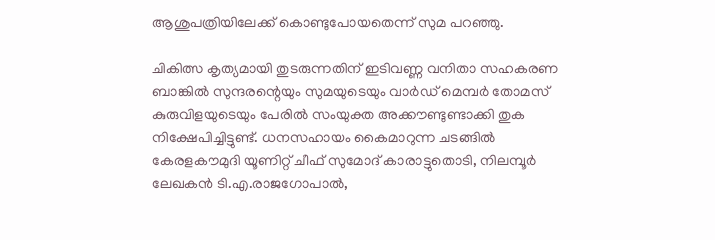ആശുപത്രിയിലേക്ക് കൊണ്ടുപോയതെന്ന് സുമ പറഞ്ഞു.

ചികിത്സ കൃത്യമായി തുടരുന്നതിന് ഇടിവണ്ണ വനിതാ സഹകരണ ബാങ്കിൽ സുന്ദരന്റെയും സുമയുടെയും വാർഡ് മെമ്പർ തോമസ് കുരുവിളയുടെയും പേരിൽ സംയുക്ത അക്കൗണ്ടുണ്ടാക്കി തുക നിക്ഷേപിച്ചിട്ടുണ്ട്. ധനസഹായം കൈമാറുന്ന ചടങ്ങിൽ കേരളകൗമുദി യൂണിറ്റ് ചീഫ് സുമോദ് കാരാട്ടുതൊടി, നിലമ്പൂ‌ർ ലേഖകൻ ടി.എ.രാജഗോപാൽ,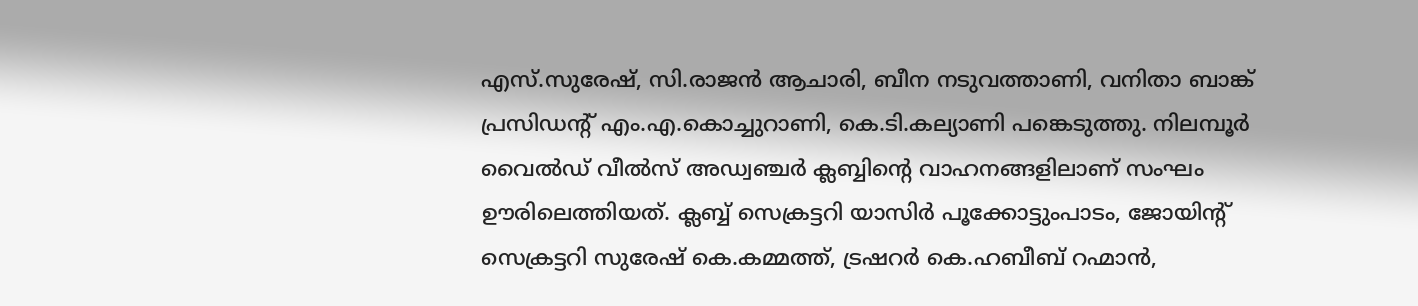എസ്.സുരേഷ്, സി.രാജൻ ആചാരി, ബീന നടുവത്താണി, വനിതാ ബാങ്ക് പ്രസിഡന്റ് എം.എ.കൊച്ചുറാണി, കെ.ടി.കല്യാണി പങ്കെടുത്തു. നിലമ്പൂർ വൈൽഡ് വീൽസ് അഡ്വഞ്ചർ ക്ലബ്ബിന്റെ വാഹനങ്ങളിലാണ് സംഘം ഊരിലെത്തിയത്. ക്ലബ്ബ് സെക്രട്ടറി യാസിർ പൂക്കോട്ടുംപാടം, ജോയിന്റ് സെക്രട്ടറി സുരേഷ് കെ.കമ്മത്ത്, ട്രഷറർ കെ.ഹബീബ് റഹ്മാൻ,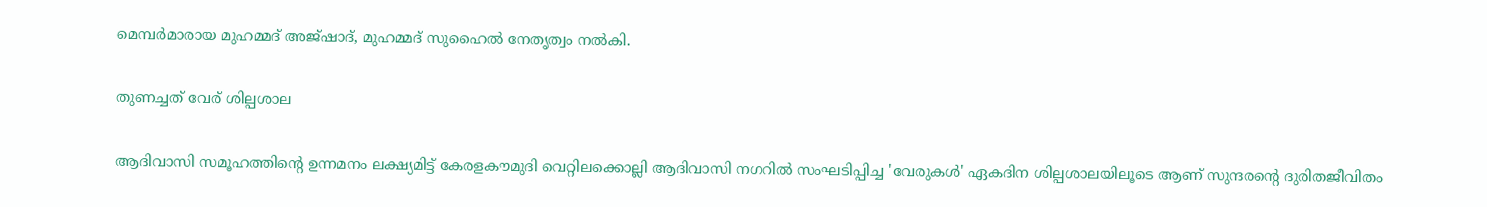മെമ്പർമാരായ മുഹമ്മദ് അജ്ഷാദ്, മുഹമ്മദ് സുഹൈൽ നേതൃത്വം നൽകി.

തുണച്ചത് വേര് ശില്പശാല

ആദിവാസി സമൂഹത്തിന്റെ ഉന്നമനം ലക്ഷ്യമിട്ട് കേരളകൗമുദി വെറ്റിലക്കൊല്ലി ആദിവാസി നഗറിൽ സംഘടിപ്പിച്ച 'വേരുകൾ' ഏകദിന ശില്പശാലയിലൂടെ ആണ് സുന്ദരന്റെ ദുരിതജീവിതം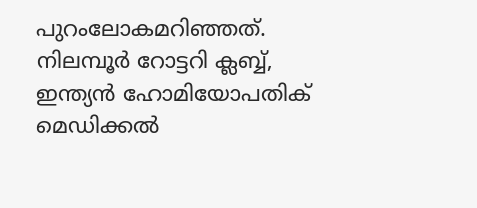പുറംലോകമറിഞ്ഞത്. നിലമ്പൂർ റോട്ടറി ക്ലബ്ബ്, ഇന്ത്യൻ ഹോമിയോപതിക് മെഡിക്കൽ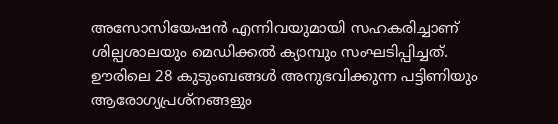അസോസിയേഷൻ എന്നിവയുമായി സഹകരിച്ചാണ് ശില്പശാലയും മെഡിക്കൽ ക്യാമ്പും സംഘടിപ്പിച്ചത്. ഊരിലെ 28 കുടുംബങ്ങൾ അനുഭവിക്കുന്ന പട്ടിണിയും ആരോഗ്യപ്രശ്നങ്ങളും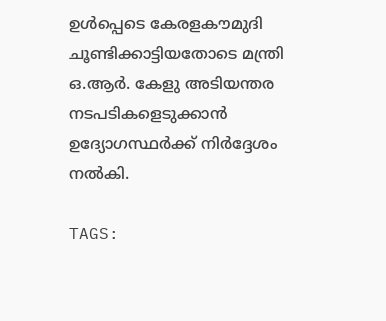ഉൾപ്പെടെ കേരളകൗമുദി ചൂണ്ടിക്കാട്ടിയതോടെ മന്ത്രി ഒ.ആർ. കേളു അടിയന്തര നടപടികളെടുക്കാൻ ഉദ്യോഗസ്ഥർക്ക് നിർദ്ദേശം നൽകി.

TAGS: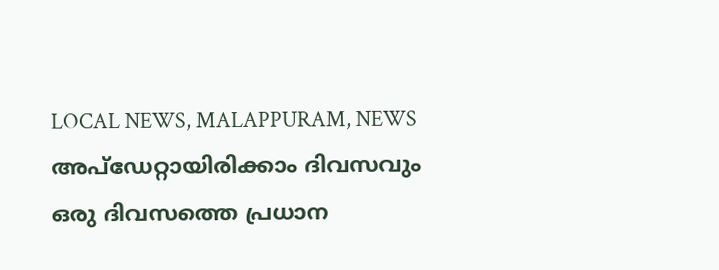LOCAL NEWS, MALAPPURAM, NEWS
അപ്ഡേറ്റായിരിക്കാം ദിവസവും
ഒരു ദിവസത്തെ പ്രധാന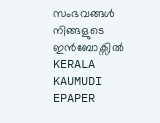സംഭവങ്ങൾ നിങ്ങളുടെ ഇൻബോക്സിൽ
KERALA KAUMUDI EPAPER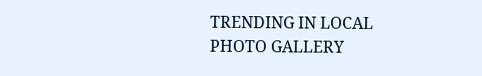TRENDING IN LOCAL
PHOTO GALLERY